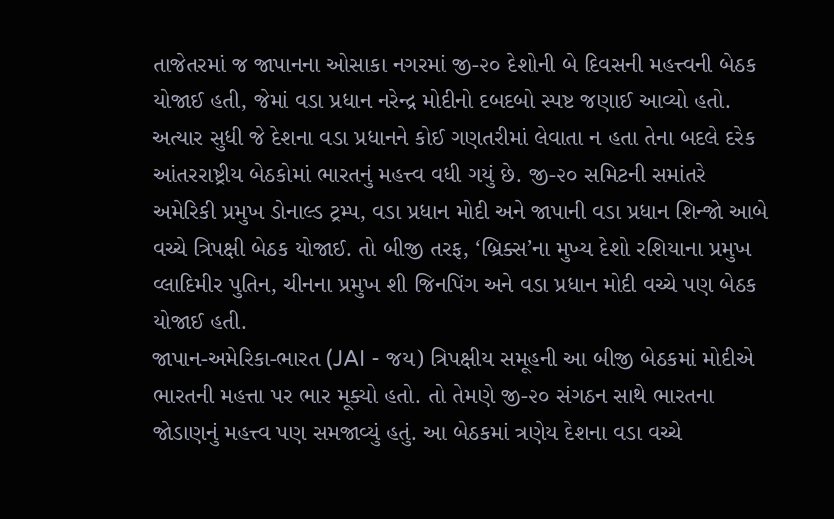તાજેતરમાં જ જાપાનના ઓસાકા નગરમાં જી-૨૦ દેશોની બે દિવસની મહત્ત્વની બેઠક યોજાઈ હતી, જેમાં વડા પ્રધાન નરેન્દ્ર મોદીનો દબદબો સ્પષ્ટ જણાઈ આવ્યો હતો. અત્યાર સુધી જે દેશના વડા પ્રધાનને કોઈ ગણતરીમાં લેવાતા ન હતા તેના બદલે દરેક આંતરરાષ્ટ્રીય બેઠકોમાં ભારતનું મહત્ત્વ વધી ગયું છે. જી-૨૦ સમિટની સમાંતરે અમેરિકી પ્રમુખ ડોનાલ્ડ ટ્રમ્પ, વડા પ્રધાન મોદી અને જાપાની વડા પ્રધાન શિન્જો આબે વચ્ચે ત્રિપક્ષી બેઠક યોજાઈ. તો બીજી તરફ, ‘બ્રિક્સ’ના મુખ્ય દેશો રશિયાના પ્રમુખ વ્લાદિમીર પુતિન, ચીનના પ્રમુખ શી જિનપિંગ અને વડા પ્રધાન મોદી વચ્ચે પણ બેઠક યોજાઈ હતી.
જાપાન-અમેરિકા-ભારત (JAI - જય) ત્રિપક્ષીય સમૂહની આ બીજી બેઠકમાં મોદીએ ભારતની મહત્તા પર ભાર મૂક્યો હતો. તો તેમણે જી-૨૦ સંગઠન સાથે ભારતના જોડાણનું મહત્ત્વ પણ સમજાવ્યું હતું. આ બેઠકમાં ત્રણેય દેશના વડા વચ્ચે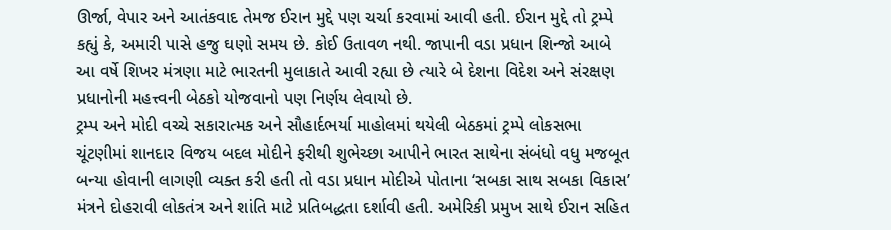ઊર્જા, વેપાર અને આતંકવાદ તેમજ ઈરાન મુદ્દે પણ ચર્ચા કરવામાં આવી હતી. ઈરાન મુદ્દે તો ટ્રમ્પે કહ્યું કે, અમારી પાસે હજુ ઘણો સમય છે. કોઈ ઉતાવળ નથી. જાપાની વડા પ્રધાન શિન્જો આબે આ વર્ષે શિખર મંત્રણા માટે ભારતની મુલાકાતે આવી રહ્યા છે ત્યારે બે દેશના વિદેશ અને સંરક્ષણ પ્રધાનોની મહત્ત્વની બેઠકો યોજવાનો પણ નિર્ણય લેવાયો છે.
ટ્રમ્પ અને મોદી વચ્ચે સકારાત્મક અને સૌહાર્દભર્યા માહોલમાં થયેલી બેઠકમાં ટ્રમ્પે લોકસભા ચૂંટણીમાં શાનદાર વિજય બદલ મોદીને ફરીથી શુભેચ્છા આપીને ભારત સાથેના સંબંધો વધુ મજબૂત બન્યા હોવાની લાગણી વ્યક્ત કરી હતી તો વડા પ્રધાન મોદીએ પોતાના ‘સબકા સાથ સબકા વિકાસ’ મંત્રને દોહરાવી લોકતંત્ર અને શાંતિ માટે પ્રતિબદ્ધતા દર્શાવી હતી. અમેરિકી પ્રમુખ સાથે ઈરાન સહિત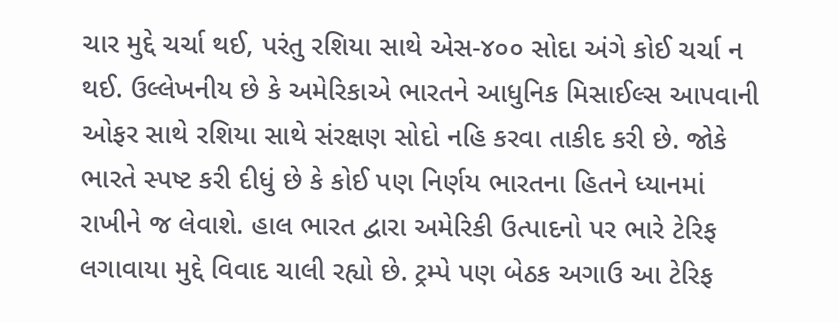ચાર મુદ્દે ચર્ચા થઈ, પરંતુ રશિયા સાથે એસ-૪૦૦ સોદા અંગે કોઈ ચર્ચા ન થઈ. ઉલ્લેખનીય છે કે અમેરિકાએ ભારતને આધુનિક મિસાઈલ્સ આપવાની ઓફર સાથે રશિયા સાથે સંરક્ષણ સોદો નહિ કરવા તાકીદ કરી છે. જોકે ભારતે સ્પષ્ટ કરી દીધું છે કે કોઈ પણ નિર્ણય ભારતના હિતને ધ્યાનમાં રાખીને જ લેવાશે. હાલ ભારત દ્વારા અમેરિકી ઉત્પાદનો પર ભારે ટેરિફ લગાવાયા મુદ્દે વિવાદ ચાલી રહ્યો છે. ટ્રમ્પે પણ બેઠક અગાઉ આ ટેરિફ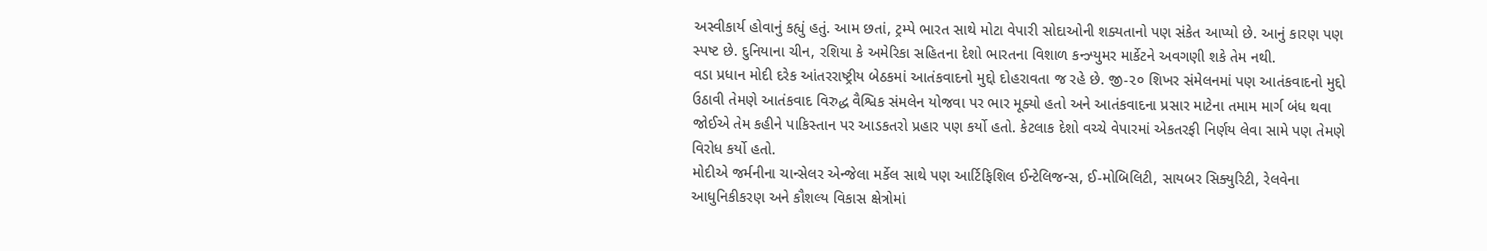અસ્વીકાર્ય હોવાનું કહ્યું હતું. આમ છતાં, ટ્રમ્પે ભારત સાથે મોટા વેપારી સોદાઓની શક્યતાનો પણ સંકેત આપ્યો છે. આનું કારણ પણ સ્પષ્ટ છે. દુનિયાના ચીન, રશિયા કે અમેરિકા સહિતના દેશો ભારતના વિશાળ કન્ઝ્યુમર માર્કેટને અવગણી શકે તેમ નથી.
વડા પ્રધાન મોદી દરેક આંતરરાષ્ટ્રીય બેઠકમાં આતંકવાદનો મુદ્દો દોહરાવતા જ રહે છે. જી-૨૦ શિખર સંમેલનમાં પણ આતંકવાદનો મુદ્દો ઉઠાવી તેમણે આતંકવાદ વિરુદ્ધ વૈશ્વિક સંમલેન યોજવા પર ભાર મૂક્યો હતો અને આતંકવાદના પ્રસાર માટેના તમામ માર્ગ બંધ થવા જોઈએ તેમ કહીને પાકિસ્તાન પર આડકતરો પ્રહાર પણ કર્યો હતો. કેટલાક દેશો વચ્ચે વેપારમાં એકતરફી નિર્ણય લેવા સામે પણ તેમણે વિરોધ કર્યો હતો.
મોદીએ જર્મનીના ચાન્સેલર એન્જેલા મર્કેલ સાથે પણ આર્ટિફિશિલ ઈન્ટેલિજન્સ, ઈ-મોબિલિટી, સાયબર સિક્યુરિટી, રેલવેના આધુનિકીકરણ અને કૌશલ્ય વિકાસ ક્ષેત્રોમાં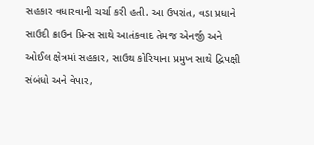સહકાર વધારવાની ચર્ચા કરી હતી. આ ઉપરાંત, વડા પ્રધાને સાઉદી ક્રાઉન પ્રિન્સ સાથે આતંકવાદ તેમજ એનર્જી અને ઓઈલ ક્ષેત્રમાં સહકાર, સાઉથ કોરિયાના પ્રમુખ સાથે દ્વિપક્ષી સંબંધો અને વેપાર,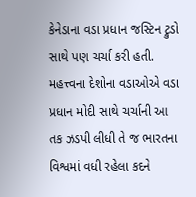કેનેડાના વડા પ્રધાન જસ્ટિન ટ્રુડો સાથે પણ ચર્ચા કરી હતી. મહત્ત્વના દેશોના વડાઓએ વડા પ્રધાન મોદી સાથે ચર્ચાની આ તક ઝડપી લીધી તે જ ભારતના વિશ્વમાં વધી રહેલા કદને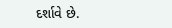દર્શાવે છે.